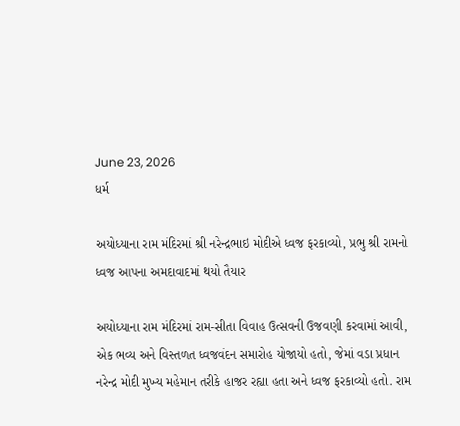June 23, 2026
ધર્મ

અયોધ્‍યાના રામ મંદિરમાં શ્રી નરેન્દ્રભાઇ મોદીએ ધ્વજ ફરકાવ્યો, પ્રભુ શ્રી રામનો ધ્વજ આપના અમદાવાદમાં થયો તૈયાર

અયોધ્‍યાના રામ મંદિરમાં રામ-સીતા વિવાહ ઉત્‍સવની ઉજવણી કરવામાં આવી, એક ભવ્‍ય અને વિસ્‍તળત ધ્‍વજવંદન સમારોહ યોજાયો હતો, જેમાં વડા પ્રધાન નરેન્‍દ્ર મોદી મુખ્‍ય મહેમાન તરીકે હાજર રહ્યા હતા અને ધ્વજ ફરકાવ્યો હતો. રામ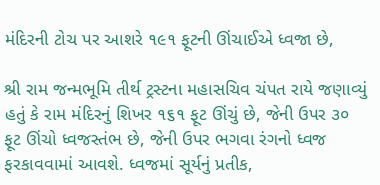મંદિરની ટોચ પર આશરે ૧૯૧ ફૂટની ઊંચાઈએ ધ્વજા છે,

શ્રી રામ જન્‍મભૂમિ તીર્થ ટ્રસ્‍ટના મહાસચિવ ચંપત રાયે જણાવ્‍યું હતું કે રામ મંદિરનું શિખર ૧૬૧ ફૂટ ઊંચું છે, જેની ઉપર ૩૦ ફૂટ ઊંચો ધ્‍વજસ્‍તંભ છે, જેની ઉપર ભગવા રંગનો ધ્‍વજ ફરકાવવામાં આવશે. ધ્‍વજમાં સૂર્યનું પ્રતીક,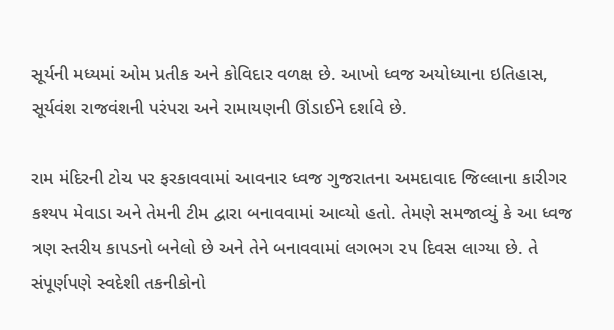સૂર્યની મધ્‍યમાં ઓમ પ્રતીક અને કોવિદાર વળક્ષ છે. આખો ધ્‍વજ અયોધ્‍યાના ઇતિહાસ, સૂર્યવંશ રાજવંશની પરંપરા અને રામાયણની ઊંડાઈને દર્શાવે છે.

રામ મંદિરની ટોચ પર ફરકાવવામાં આવનાર ધ્‍વજ ગુજરાતના અમદાવાદ જિલ્લાના કારીગર કશ્‍યપ મેવાડા અને તેમની ટીમ દ્વારા બનાવવામાં આવ્‍યો હતો. તેમણે સમજાવ્‍યું કે આ ધ્‍વજ ત્રણ સ્‍તરીય કાપડનો બનેલો છે અને તેને બનાવવામાં લગભગ ૨૫ દિવસ લાગ્‍યા છે. તે સંપૂર્ણપણે સ્‍વદેશી તકનીકોનો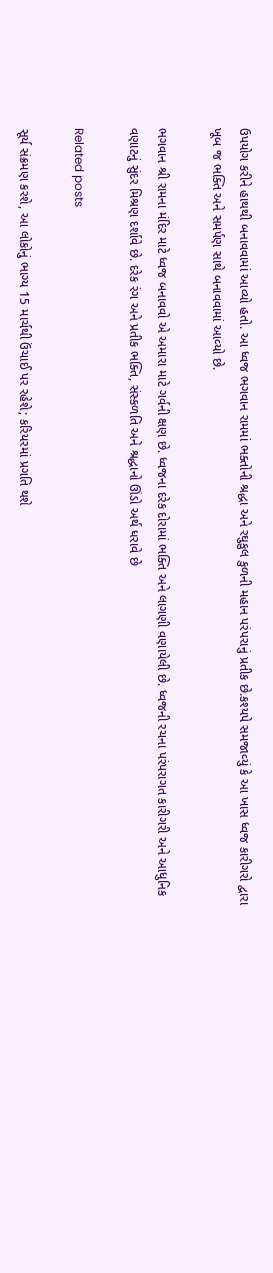ઉપયોગ કરીને હાથથી બનાવવામાં આવ્‍યો હતો. આ ધ્‍વજ ભગવાન રામમાં ભક્‍તોની શ્રદ્ધા અને રઘુકુલ કુળની મહાન પરંપરાનું પ્રતીક છે.કશ્‍યપે સમજાવ્‍યું કે આ ખાસ ધ્‍વજ કારીગરો દ્વારા ખૂબ જ ભક્‍તિ અને સમર્પણ સાથે બનાવવામાં આવ્‍યો છે.

ભગવાન શ્રી રામના મંદિર માટે ધ્‍વજ બનાવવો એ અમારા માટે ગર્વની ક્ષણ છે. ધ્‍વજના દરેક દોરામાં ભક્‍તિ અને લાગણી વણાયેલી છે. ધ્‍વજની રચના પરંપરાગત કારીગરી અને આધુનિક વણાટનું સુંદર મિશ્રણ દર્શાવે છે. દરેક રંગ અને પ્રતીક ભક્‍તિ, સંસ્‍કળતિ અને શ્રદ્ધાનો ઊંડો અર્થ ધરાવે છે

Related posts

સૂર્ય સંક્રમણ કરશે, આ લોકોનું ભાગ્ય 15 માર્ચથી ઉંચાઈ પર રહેશે; કરિયરમાં પ્રગતિ થશે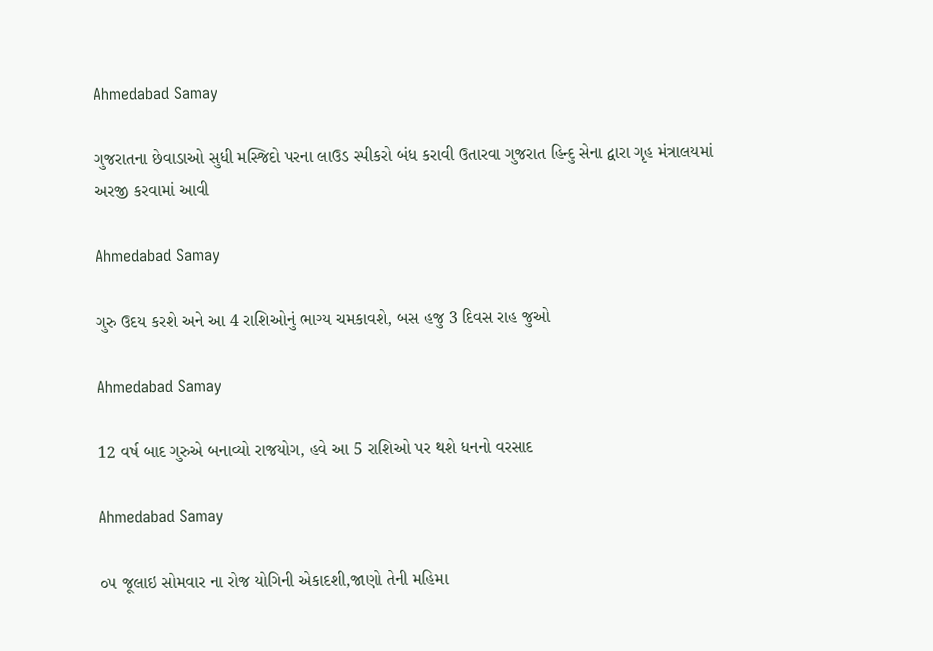Ahmedabad Samay

ગુજરાતના છેવાડાઓ સુધી મસ્‍જિદો પરના લાઉડ સ્‍પીકરો બંધ કરાવી ઉતારવા ગુજરાત હિન્‍દુ સેના દ્વારા ગૃહ મંત્રાલયમાં અરજી કરવામાં આવી

Ahmedabad Samay

ગુરુ ઉદય કરશે અને આ 4 રાશિઓનું ભાગ્ય ચમકાવશે, બસ હજુ 3 દિવસ રાહ જુઓ

Ahmedabad Samay

12 વર્ષ બાદ ગુરુએ બનાવ્યો રાજયોગ, હવે આ 5 રાશિઓ પર થશે ધનનો વરસાદ

Ahmedabad Samay

૦૫ જૂલાઇ સોમવાર ના રોજ યોગિની એકાદશી,જાણો તેની મહિમા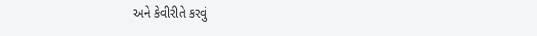અને કેવીરીતે કરવું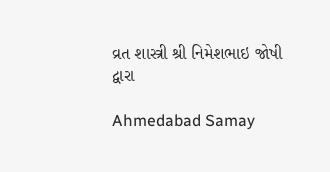વ્રત શાસ્ત્રી શ્રી નિમેશભાઇ જોષી દ્વારા

Ahmedabad Samay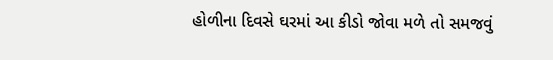હોળીના દિવસે ઘરમાં આ કીડો જોવા મળે તો સમજવું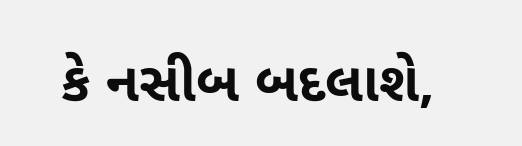કે નસીબ બદલાશે,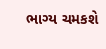ભાગ્ય ચમકશે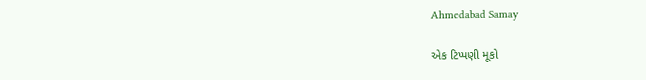Ahmedabad Samay

એક ટિપ્પણી મૂકો